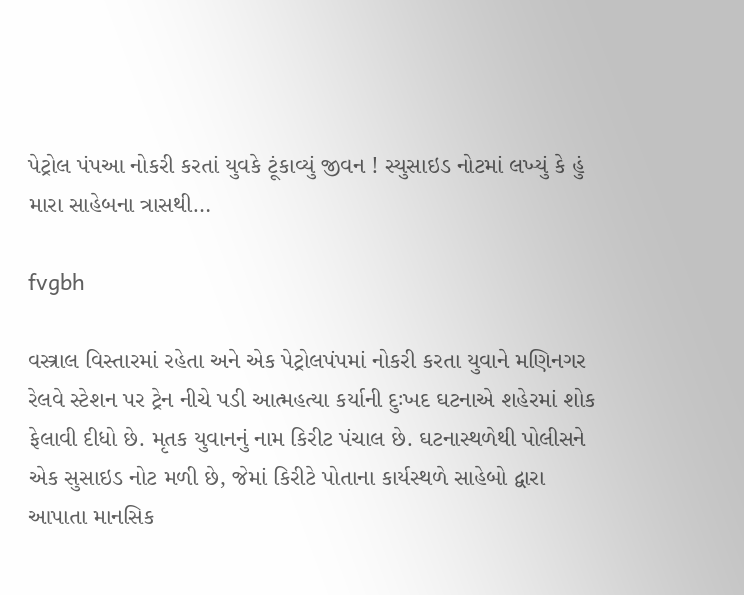પેટ્રોલ પંપઆ નોકરી કરતાં યુવકે ટૂંકાવ્યું જીવન ! સ્યુસાઇડ નોટમાં લખ્યું કે હું મારા સાહેબના ત્રાસથી…

fvgbh

વસ્ત્રાલ વિસ્તારમાં રહેતા અને એક પેટ્રોલપંપમાં નોકરી કરતા યુવાને મણિનગર રેલવે સ્ટેશન પર ટ્રેન નીચે પડી આત્મહત્યા કર્યાની દુઃખદ ઘટનાએ શહેરમાં શોક ફેલાવી દીધો છે. મૃતક યુવાનનું નામ કિરીટ પંચાલ છે. ઘટનાસ્થળેથી પોલીસને એક સુસાઇડ નોટ મળી છે, જેમાં કિરીટે પોતાના કાર્યસ્થળે સાહેબો દ્વારા આપાતા માનસિક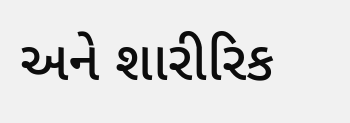અને શારીરિક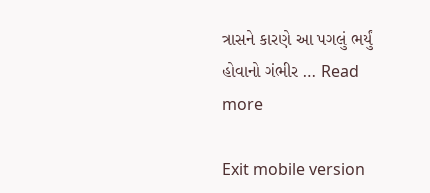ત્રાસને કારણે આ પગલું ભર્યું હોવાનો ગંભીર … Read more

Exit mobile version